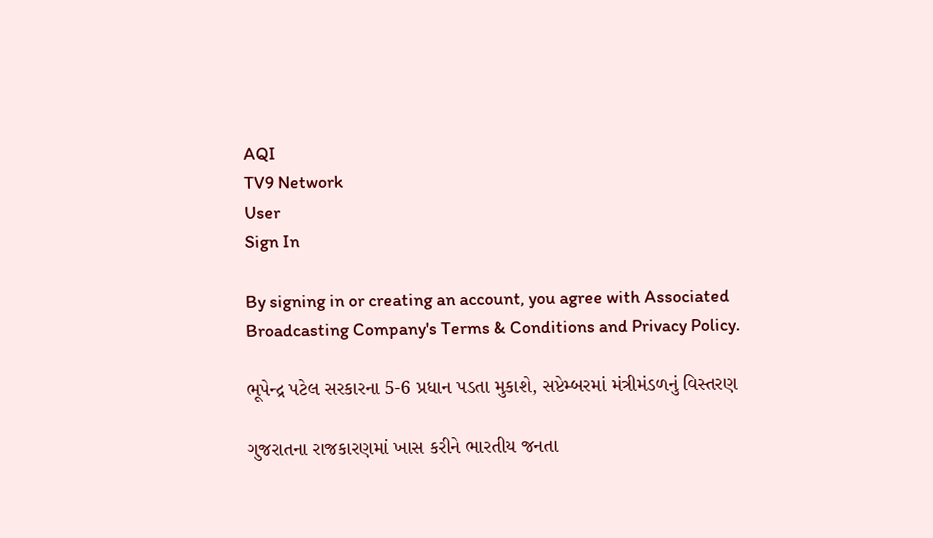AQI
TV9 Network
User
Sign In

By signing in or creating an account, you agree with Associated Broadcasting Company's Terms & Conditions and Privacy Policy.

ભૂપેન્દ્ર પટેલ સરકારના 5-6 પ્રધાન પડતા મુકાશે, સપ્ટેમ્બરમાં મંત્રીમંડળનું વિસ્તરણ

ગુજરાતના રાજકારણમાં ખાસ કરીને ભારતીય જનતા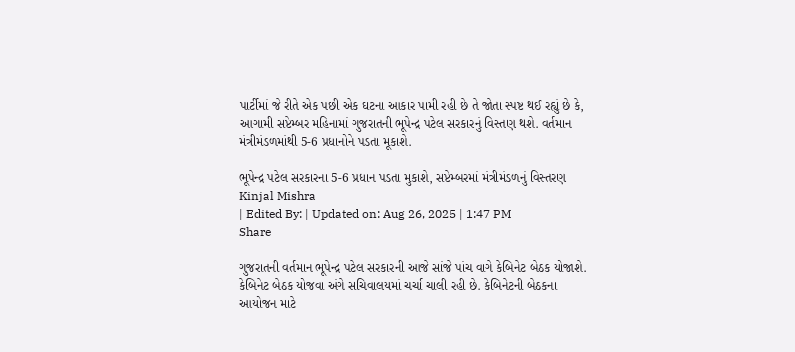પાર્ટીમાં જે રીતે એક પછી એક ઘટના આકાર પામી રહી છે તે જોતા સ્પષ્ટ થઈ રહ્યું છે કે, આગામી સપ્ટેમ્બર મહિનામાં ગુજરાતની ભૂપેન્દ્ર પટેલ સરકારનું વિસ્તણ થશે. વર્તમાન મંત્રીમંડળમાંથી 5-6 પ્રધાનોને પડતા મૂકાશે.

ભૂપેન્દ્ર પટેલ સરકારના 5-6 પ્રધાન પડતા મુકાશે, સપ્ટેમ્બરમાં મંત્રીમંડળનું વિસ્તરણ
Kinjal Mishra
| Edited By: | Updated on: Aug 26, 2025 | 1:47 PM
Share

ગુજરાતની વર્તમાન ભૂપેન્દ્ર પટેલ સરકારની આજે સાંજે પાંચ વાગે કેબિનેટ બેઠક યોજાશે. કેબિનેટ બેઠક યોજવા અંગે સચિવાલયમાં ચર્ચા ચાલી રહી છે. કેબિનેટની બેઠકના આયોજન માટે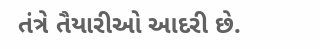તંત્રે તૈયારીઓ આદરી છે.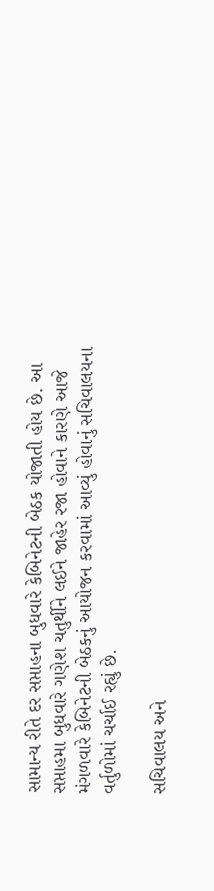સામાન્ય રીતે દર સપ્તાહના બુધવારે કેબિનેટની બેઠક યોજાતી હોય છે. આ સપ્તાહમા બુધવારે ગણેશ ચતુર્થીને લઈને જાહેર રજા હોવાને કારણે આજે મંગળવારે કેબિનેટની બેઠકનું આયોજન કરવામાં આવ્યું હોવાનું સચિવાલયના વર્તુળોમાં ચર્ચાઈ રહ્યું છે.

સચિવાલય અને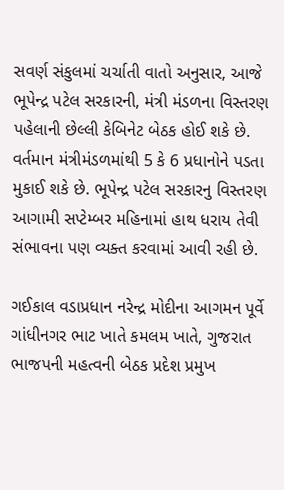સવર્ણ સંકુલમાં ચર્ચાતી વાતો અનુસાર, આજે ભૂપેન્દ્ર પટેલ સરકારની, મંત્રી મંડળના વિસ્તરણ પહેલાની છેલ્લી કેબિનેટ બેઠક હોઈ શકે છે. વર્તમાન મંત્રીમંડળમાંથી 5 કે 6 પ્રધાનોને પડતા મુકાઈ શકે છે. ભૂપેન્દ્ર પટેલ સરકારનુ વિસ્તરણ આગામી સપ્ટેમ્બર મહિનામાં હાથ ધરાય તેવી સંભાવના પણ વ્યક્ત કરવામાં આવી રહી છે.

ગઈકાલ વડાપ્રધાન નરેન્દ્ર મોદીના આગમન પૂર્વે ગાંધીનગર ભાટ ખાતે કમલમ ખાતે, ગુજરાત ભાજપની મહત્વની બેઠક પ્રદેશ પ્રમુખ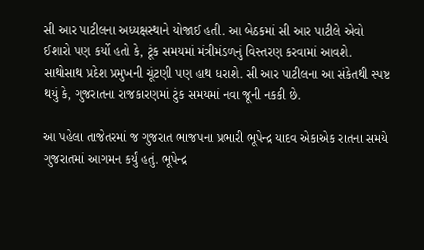સી આર પાટીલના અધ્યક્ષસ્થાને યોજાઈ હતી. આ બેઠકમાં સી આર પાટીલે એવો ઈશારો પણ કર્યો હતો કે, ટૂંક સમયમાં મંત્રીમંડળનું વિસ્તરણ કરવામાં આવશે. સાથોસાથ પ્રદેશ પ્રમુખની ચૂંટણી પણ હાથ ધરાશે. સી આર પાટીલના આ સંકેતથી સ્પષ્ટ થયું કે, ગુજરાતના રાજકારણમાં ટુંક સમયમાં નવા જૂની નકકી છે.

આ પહેલા તાજેતરમાં જ ગુજરાત ભાજપના પ્રભારી ભૂપેન્દ્ર યાદવ એકાએક રાતના સમયે ગુજરાતમાં આગમન કર્યું હતું. ભૂપેન્દ્ર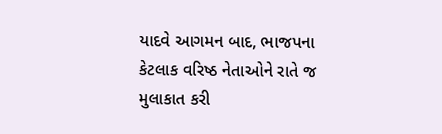યાદવે આગમન બાદ, ભાજપના કેટલાક વરિષ્ઠ નેતાઓને રાતે જ મુલાકાત કરી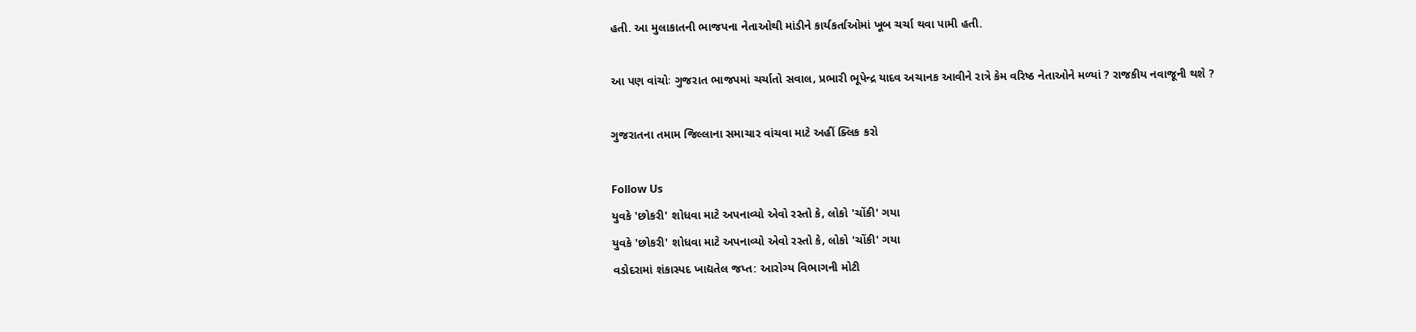હતી. આ મુલાકાતની ભાજપના નેતાઓથી માંડીને કાર્યકર્તાઓમાં ખૂબ ચર્ચા થવા પામી હતી.

આ પણ વાંચોઃ ગુજરાત ભાજપમાં ચર્ચાતો સવાલ, પ્રભારી ભૂપેન્દ્ર યાદવ અચાનક આવીને રાત્રે કેમ વરિષ્ઠ નેતાઓને મળ્યાં ? રાજકીય નવાજૂની થશે ?

ગુજરાતના તમામ જિલ્લાના સમાચાર વાંચવા માટે અહીં ક્લિક કરો

Follow Us
યુવકે 'છોકરી' શોધવા માટે અપનાવ્યો એવો રસ્તો કે, લોકો 'ચોંકી' ગયા
યુવકે 'છોકરી' શોધવા માટે અપનાવ્યો એવો રસ્તો કે, લોકો 'ચોંકી' ગયા
વડોદરામાં શંકાસ્પદ ખાદ્યતેલ જપ્ત: આરોગ્ય વિભાગની મોટી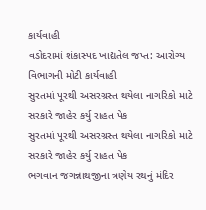કાર્યવાહી
વડોદરામાં શંકાસ્પદ ખાદ્યતેલ જપ્ત: આરોગ્ય વિભાગની મોટી કાર્યવાહી
સુરતમાં પૂરથી અસરગ્રસ્ત થયેલા નાગરિકો માટે સરકારે જાહેર કર્યુ રાહત પેક
સુરતમાં પૂરથી અસરગ્રસ્ત થયેલા નાગરિકો માટે સરકારે જાહેર કર્યુ રાહત પેક
ભગવાન જગન્નાથજીના ત્રણેય રથનું મંદિર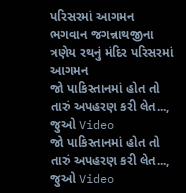પરિસરમાં આગમન
ભગવાન જગન્નાથજીના ત્રણેય રથનું મંદિર પરિસરમાં આગમન
જો પાકિસ્તાનમાં હોત તો તારું અપહરણ કરી લેત..., જુઓ Video
જો પાકિસ્તાનમાં હોત તો તારું અપહરણ કરી લેત..., જુઓ Video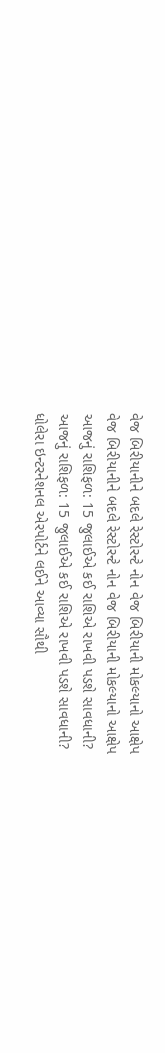વેજ બિરીયાનીને બદલે રેસ્ટોરન્ટે નોન વેજ બિરીયાની મોકલ્યાનો આક્ષેપ
વેજ બિરીયાનીને બદલે રેસ્ટોરન્ટે નોન વેજ બિરીયાની મોકલ્યાનો આક્ષેપ
આજનું રાશિફળ: 15 જુલાઈએ કઈ રાશિએ રાખવી પડશે સાવધાની?
આજનું રાશિફળ: 15 જુલાઈએ કઈ રાશિએ રાખવી પડશે સાવધાની?
ધોલેરા ઇન્ટરનેશનલ એરપોર્ટને લઈને આવ્યા સૌથી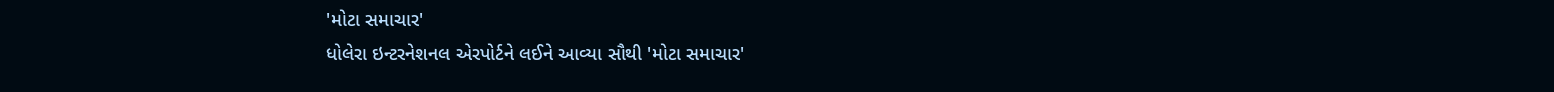'મોટા સમાચાર'
ધોલેરા ઇન્ટરનેશનલ એરપોર્ટને લઈને આવ્યા સૌથી 'મોટા સમાચાર'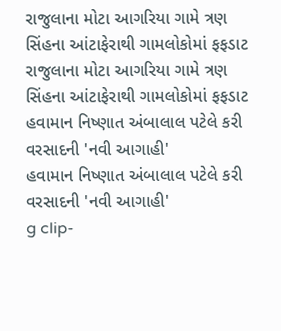રાજુલાના મોટા આગરિયા ગામે ત્રણ સિંહના આંટાફેરાથી ગામલોકોમાં ફફડાટ
રાજુલાના મોટા આગરિયા ગામે ત્રણ સિંહના આંટાફેરાથી ગામલોકોમાં ફફડાટ
હવામાન નિષ્ણાત અંબાલાલ પટેલે કરી વરસાદની 'નવી આગાહી'
હવામાન નિષ્ણાત અંબાલાલ પટેલે કરી વરસાદની 'નવી આગાહી'
g clip-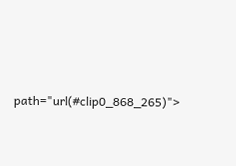path="url(#clip0_868_265)">